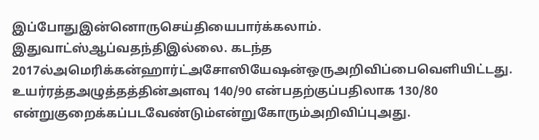இப்போதுஇன்னொருசெய்தியைபார்க்கலாம். இதுவாட்ஸ்ஆப்வதந்திஇல்லை. கடந்த 2017ல்அமெரிக்கன்ஹார்ட்அசோஸியேஷன்ஒருஅறிவிப்பைவெளியிட்டது. உயர்ரத்தஅழுத்தத்தின்அளவு 140/90 என்பதற்குப்பதிலாக 130/80 என்றுகுறைக்கப்படவேண்டும்என்றுகோரும்அறிவிப்புஅது.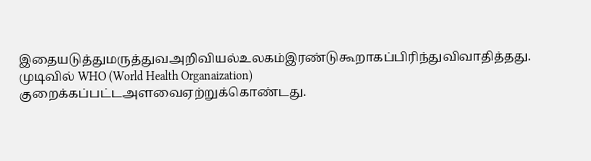இதையடுத்துமருத்துவஅறிவியல்உலகம்இரண்டுகூறாகப்பிரிந்துவிவாதித்தது. முடிவில் WHO (World Health Organaization) குறைக்கப்பட்டஅளவைஏற்றுக்கொண்டது.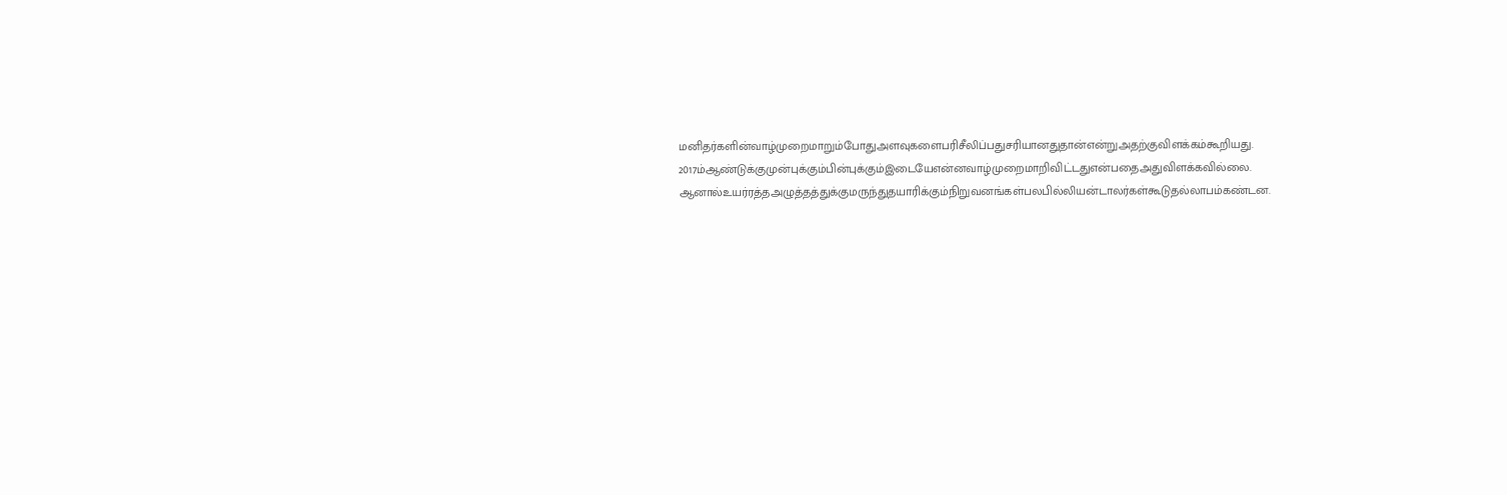மனிதர்களின்வாழ்முறைமாறும்போதுஅளவுகளைபரிசீலிப்பதுசரியானதுதான்என்றுஅதற்குவிளக்கம்கூறியது. 2017ம்ஆண்டுக்குமுன்புக்கும்பின்புக்கும்இடையேஎன்னவாழ்முறைமாறிவிட்டதுஎன்பதைஅதுவிளக்கவில்லை. ஆனால்உயர்ரத்தஅழுத்தத்துக்குமருந்துதயாரிக்கும்நிறுவனங்கள்பலபில்லியன்டாலர்கள்கூடுதல்லாபம்கண்டன.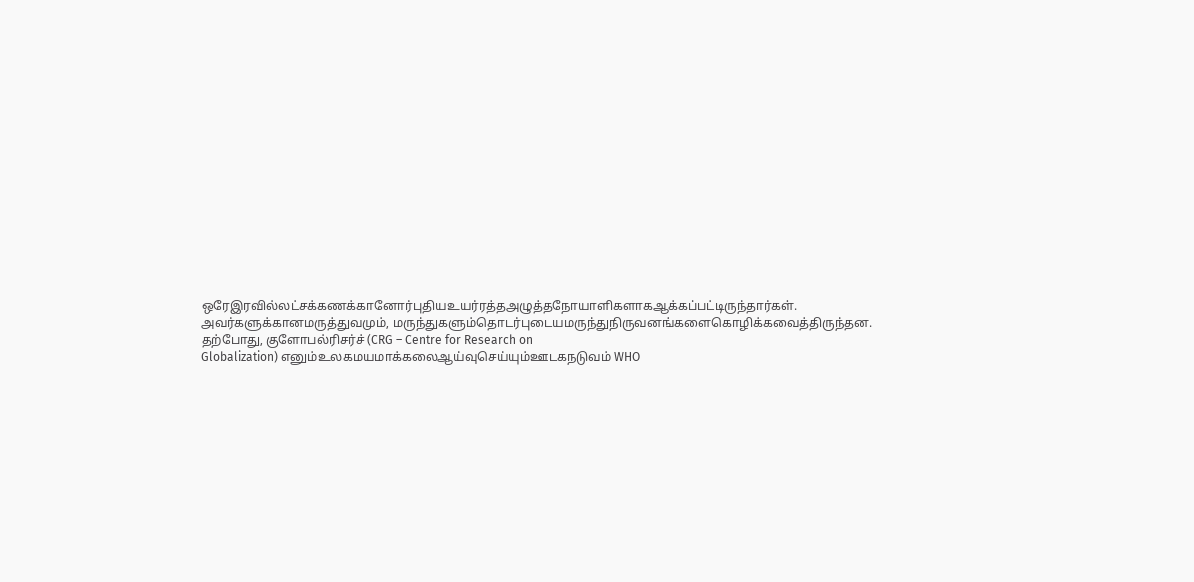ஒரேஇரவில்லட்சக்கணக்கானோர்புதியஉயர்ரத்தஅழுத்தநோயாளிகளாகஆக்கப்பட்டிருந்தார்கள். அவர்களுக்கானமருத்துவமும், மருந்துகளும்தொடர்புடையமருந்துநிருவனங்களைகொழிக்கவைத்திருந்தன.
தற்போது, குளோபல்ரிசர்ச் (CRG – Centre for Research on
Globalization) எனும்உலகமயமாக்கலைஆய்வுசெய்யும்ஊடகநடுவம் WHO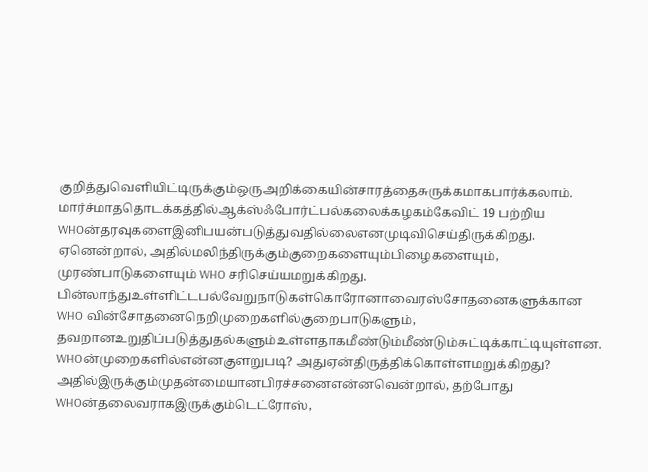குறித்துவெளியிட்டிருக்கும்ஒருஅறிக்கையின்சாரத்தைசுருக்கமாகபார்க்கலாம்.
மார்ச்மாததொடக்கத்தில்ஆக்ஸ்ஃபோர்ட்பல்கலைக்கழகம்கேவிட் 19 பற்றிய WHOன்தரவுகளைஇனிபயன்படுத்துவதில்லைஎனமுடிவிசெய்திருக்கிறது. ஏனென்றால், அதில்மலிந்திருக்கும்குறைகளையும்பிழைகளையும், முரண்பாடுகளையும் WHO சரிசெய்யமறுக்கிறது. பின்லாந்துஉள்ளிட்டபல்வேறுநாடுகள்கொரோனாவைரஸ்சோதனைகளுக்கான WHO வின்சோதனைநெறிமுறைகளில்குறைபாடுகளும், தவறானஉறுதிப்படுத்துதல்களும்உள்ளதாகமீண்டும்மீண்டும்சுட்டிக்காட்டியுள்ளன.
WHOன்முறைகளில்என்னகுளறுபடி? அதுஏன்திருத்திக்கொள்ளமறுக்கிறது? அதில்இருக்கும்முதன்மையானபிரச்சனைஎன்னவென்றால், தற்போது WHOன்தலைவராகஇருக்கும்டெட்ரோஸ்,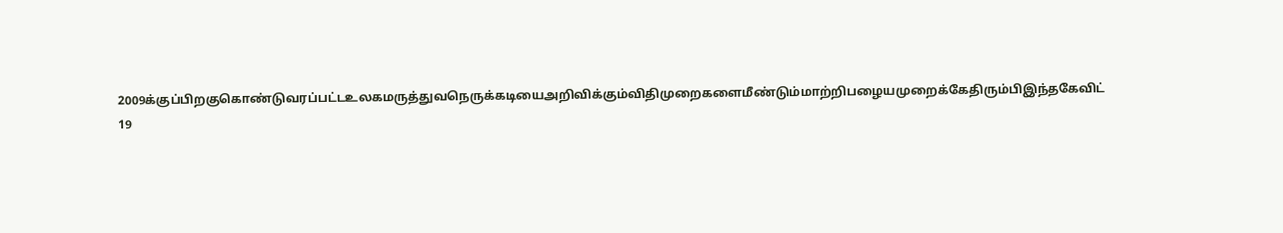2009க்குப்பிறகுகொண்டுவரப்பட்டஉலகமருத்துவநெருக்கடியைஅறிவிக்கும்விதிமுறைகளைமீண்டும்மாற்றிபழையமுறைக்கேதிரும்பிஇந்தகேவிட் 19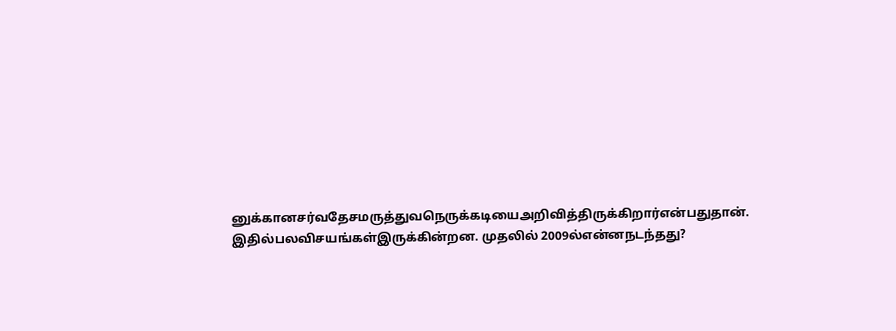னுக்கானசர்வதேசமருத்துவநெருக்கடியைஅறிவித்திருக்கிறார்என்பதுதான்.
இதில்பலவிசயங்கள்இருக்கின்றன. முதலில் 2009ல்என்னநடந்தது?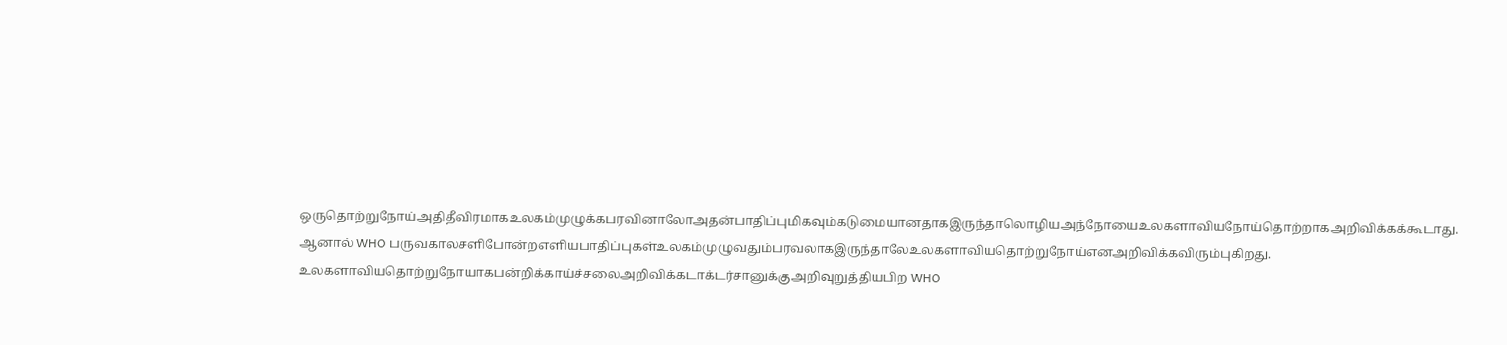ஒருதொற்றுநோய்அதிதீவிரமாகஉலகம்முழுக்கபரவினாலோஅதன்பாதிப்புமிகவும்கடுமையானதாகஇருந்தாலொழியஅந்நோயைஉலகளாவியநோய்தொற்றாகஅறிவிக்கக்கூடாது. ஆனால் WHO பருவகாலசளிபோன்றஎளியபாதிப்புகள்உலகம்முழுவதும்பரவலாகஇருந்தாலேஉலகளாவியதொற்றுநோய்எனஅறிவிக்கவிரும்புகிறது.
உலகளாவியதொற்றுநோயாகபன்றிக்காய்ச்சலைஅறிவிக்கடாக்டர்சானுக்குஅறிவுறுத்தியபிற WHO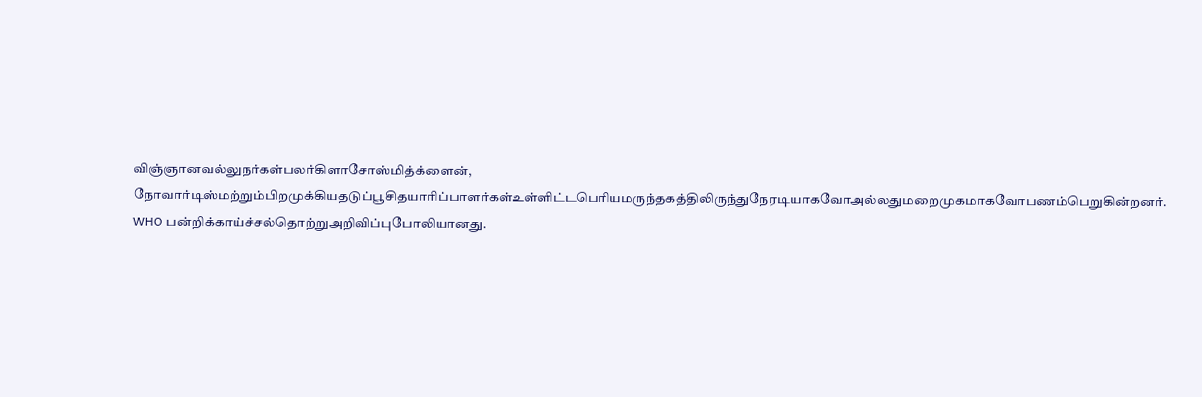விஞ்ஞானவல்லுநர்கள்பலர்கிளாசோஸ்மித்க்ளைன், நோவார்டிஸ்மற்றும்பிறமுக்கியதடுப்பூசிதயாரிப்பாளர்கள்உள்ளிட்டபெரியமருந்தகத்திலிருந்துநேரடியாகவோஅல்லதுமறைமுகமாகவோபணம்பெறுகின்றனர். WHO பன்றிக்காய்ச்சல்தொற்றுஅறிவிப்புபோலியானது.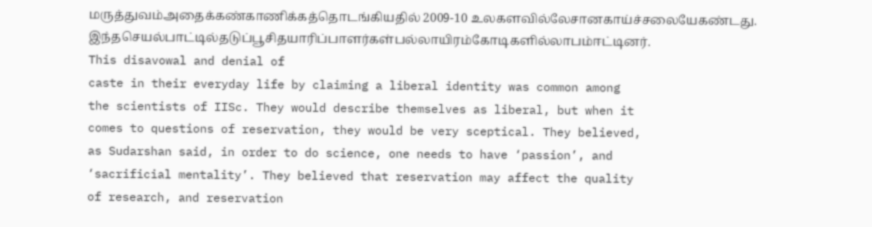மருத்துவம்அதைக்கண்காணிக்கத்தொடங்கியதில் 2009-10 உலகளவில்லேசானகாய்ச்சலையேகண்டது. இந்தசெயல்பாட்டில்தடுப்பூசிதயாரிப்பாளர்கள்பல்லாயிரம்கோடிகளில்லாபம்ஈட்டினர்.
This disavowal and denial of
caste in their everyday life by claiming a liberal identity was common among
the scientists of IISc. They would describe themselves as liberal, but when it
comes to questions of reservation, they would be very sceptical. They believed,
as Sudarshan said, in order to do science, one needs to have ‘passion’, and
‘sacrificial mentality’. They believed that reservation may affect the quality
of research, and reservation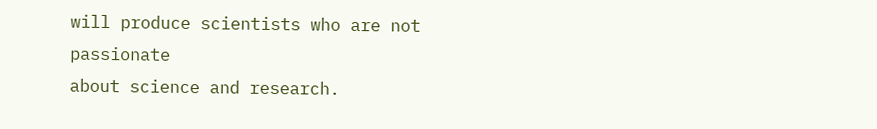will produce scientists who are not passionate
about science and research.